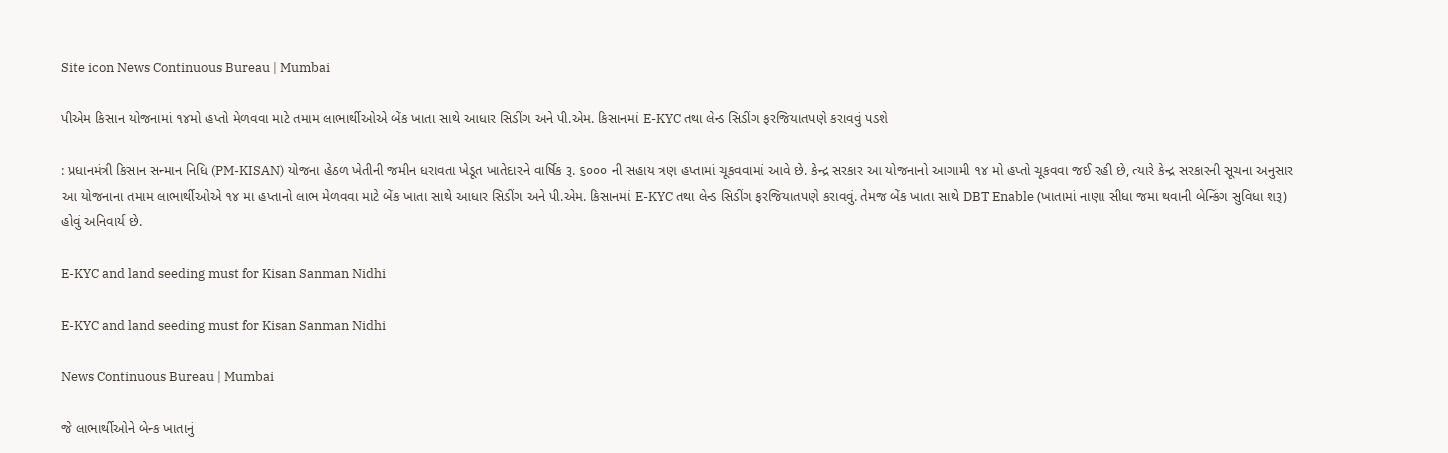Site icon News Continuous Bureau | Mumbai

પીએમ કિસાન યોજનામાં ૧૪મો હપ્તો મેળવવા માટે તમામ લાભાર્થીઓએ બેંક ખાતા સાથે આધાર સિડીંગ અને પી.એમ. કિસાનમાં E-KYC તથા લેન્ડ સિડીંગ ફરજિયાતપણે કરાવવું પડશે

: પ્રધાનમંત્રી કિસાન સન્માન નિધિ (PM-KISAN) યોજના હેઠળ ખેતીની જમીન ધરાવતા ખેડૂત ખાતેદારને વાર્ષિક રૂ. ૬૦૦૦ ની સહાય ત્રણ હપ્તામાં ચૂકવવામાં આવે છે. કેન્દ્ર સરકાર આ યોજનાનો આગામી ૧૪ મો હપ્તો ચૂકવવા જઈ રહી છે, ત્યારે કેન્દ્ર સરકારની સૂચના અનુસાર આ યોજનાના તમામ લાભાર્થીઓએ ૧૪ મા હપ્તાનો લાભ મેળવવા માટે બેંક ખાતા સાથે આધાર સિડીંગ અને પી.એમ. કિસાનમાં E-KYC તથા લેન્ડ સિડીંગ ફરજિયાતપણે કરાવવું. તેમજ બેંક ખાતા સાથે DBT Enable (ખાતામાં નાણા સીધા જમા થવાની બેન્કિંગ સુવિધા શરૂ) હોવું અનિવાર્ય છે.

E-KYC and land seeding must for Kisan Sanman Nidhi

E-KYC and land seeding must for Kisan Sanman Nidhi

News Continuous Bureau | Mumbai

જે લાભાર્થીઓને બેન્ક ખાતાનું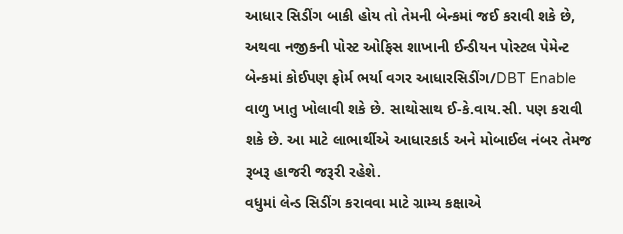આધાર સિડીંગ બાકી હોય તો તેમની બેન્કમાં જઈ કરાવી શકે છે, અથવા નજીકની પોસ્ટ ઓફિસ શાખાની ઈન્ડીયન પોસ્ટલ પેમેન્ટ બેન્કમાં કોઈપણ ફોર્મ ભર્યા વગર આધારસિડીંગ/DBT Enable વાળુ ખાતુ ખોલાવી શકે છે. સાથોસાથ ઈ-કે.વાય.સી. પણ કરાવી શકે છે. આ માટે લાભાર્થીએ આધારકાર્ડ અને મોબાઈલ નંબર તેમજ રૂબરૂ હાજરી જરૂરી રહેશે.
વધુમાં લેન્ડ સિડીંગ કરાવવા માટે ગ્રામ્ય કક્ષાએ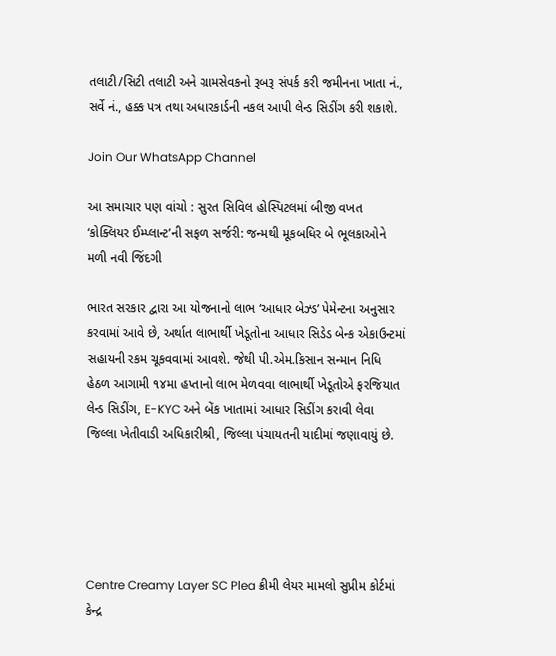તલાટી/સિટી તલાટી અને ગ્રામસેવકનો રૂબરૂ સંપર્ક કરી જમીનના ખાતા નં., સર્વે નં., હક્ક પત્ર તથા અધારકાર્ડની નકલ આપી લેન્ડ સિડીંગ કરી શકાશે.

Join Our WhatsApp Channel

આ સમાચાર પણ વાંચો : સુરત સિવિલ હોસ્પિટલમાં બીજી વખત ‘કોક્લિયર ઈમ્પ્લાન્ટ’ની સફળ સર્જરી: જન્મથી મૂકબધિર બે ભૂલકાઓને મળી નવી જિંદગી

ભારત સરકાર દ્વારા આ યોજનાનો લાભ ‘આધાર બેઝ્ડ’ પેમેન્ટના અનુસાર કરવામાં આવે છે, અર્થાત લાભાર્થી ખેડૂતોના આધાર સિડેડ બેન્ક એકાઉન્ટમાં સહાયની રકમ ચૂકવવામાં આવશે. જેથી પી.એમ.કિસાન સન્માન નિધિ હેઠળ આગામી ૧૪મા હપ્તાનો લાભ મેળવવા લાભાર્થી ખેડૂતોએ ફરજિયાત લેન્ડ સિડીંગ, E-KYC અને બેંક ખાતામાં આધાર સિડીંગ કરાવી લેવા જિલ્લા ખેતીવાડી અધિકારીશ્રી, જિલ્લા પંચાયતની યાદીમાં જણાવાયું છે.





Centre Creamy Layer SC Plea ક્રીમી લેયર મામલો સુપ્રીમ કોર્ટમાં કેન્દ્ર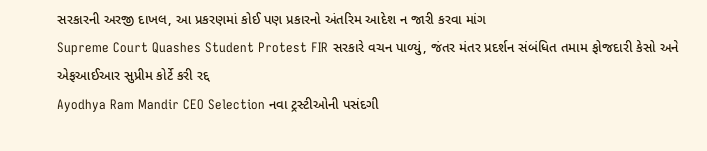સરકારની અરજી દાખલ, આ પ્રકરણમાં કોઈ પણ પ્રકારનો અંતરિમ આદેશ ન જારી કરવા માંગ
Supreme Court Quashes Student Protest FIR સરકારે વચન પાળ્યું, જંતર મંતર પ્રદર્શન સંબંધિત તમામ ફોજદારી કેસો અને એફઆઈઆર સુપ્રીમ કોર્ટે કરી રદ્દ
Ayodhya Ram Mandir CEO Selection નવા ટ્રસ્ટીઓની પસંદગી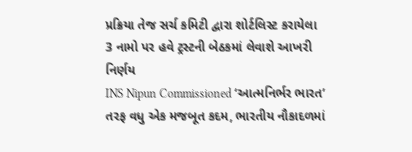પ્રક્રિયા તેજ સર્ચ કમિટી દ્વારા શોર્ટલિસ્ટ કરાયેલા 3 નામો પર હવે ટ્રસ્ટની બેઠકમાં લેવાશે આખરી નિર્ણય
INS Nipun Commissioned ‘આત્મનિર્ભર ભારત’ તરફ વધુ એક મજબૂત કદમ, ભારતીય નૌકાદળમાં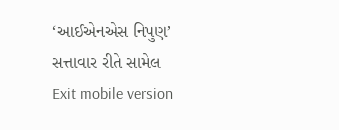‘આઈએનએસ નિપુણ’ સત્તાવાર રીતે સામેલ
Exit mobile version